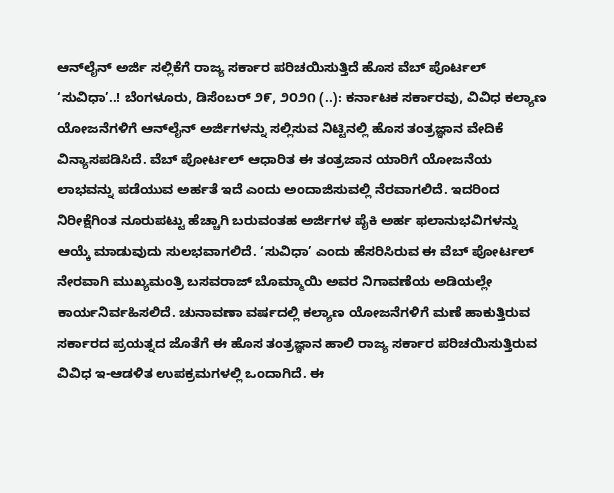ಆನ್‌ಲೈನ್ ಅರ್ಜಿ ಸಲ್ಲಿಕೆಗೆ ರಾಜ್ಯ ಸರ್ಕಾರ ಪರಿಚಯಿಸುತ್ತಿದೆ ಹೊಸ ವೆಬ್ ಪೊರ್ಟಲ್ ‘ಸುವಿಧಾ’..! ಬೆಂಗಳೂರು, ಡಿಸೆಂಬರ್ ೨೯, ೨೦೨೧ (..): ಕರ್ನಾಟಕ ಸರ್ಕಾರವು, ವಿವಿಧ ಕಲ್ಯಾಣ ಯೋಜನೆಗಳಿಗೆ ಆನ್‌ಲೈನ್ ಅರ್ಜಿಗಳನ್ನು ಸಲ್ಲಿಸುವ ನಿಟ್ಟಿನಲ್ಲಿ ಹೊಸ ತಂತ್ರಜ್ಞಾನ ವೇದಿಕೆ ವಿನ್ಯಾಸಪಡಿಸಿದೆ. ವೆಬ್ ಪೋರ್ಟಲ್ ಆಧಾರಿತ ಈ ತಂತ್ರಜಾನ ಯಾರಿಗೆ ಯೋಜನೆಯ ಲಾಭವನ್ನು ಪಡೆಯುವ ಅರ್ಹತೆ ಇದೆ ಎಂದು ಅಂದಾಜಿಸುವಲ್ಲಿ ನೆರವಾಗಲಿದೆ. ಇದರಿಂದ ನಿರೀಕ್ಷೆಗಿಂತ ನೂರುಪಟ್ಟು ಹೆಚ್ಚಾಗಿ ಬರುವಂತಹ ಅರ್ಜಿಗಳ ಪೈಕಿ ಅರ್ಹ ಫಲಾನುಭವಿಗಳನ್ನು ಆಯ್ಕೆ ಮಾಡುವುದು ಸುಲಭವಾಗಲಿದೆ. ‘ಸುವಿಧಾ’ ಎಂದು ಹೆಸರಿಸಿರುವ ಈ ವೆಬ್ ಪೋರ್ಟಲ್ ನೇರವಾಗಿ ಮುಖ್ಯಮಂತ್ರಿ ಬಸವರಾಜ್ ಬೊಮ್ಮಾಯಿ ಅವರ ನಿಗಾವಣೆಯ ಅಡಿಯಲ್ಲೇ ಕಾರ್ಯನಿರ್ವಹಿಸಲಿದೆ. ಚುನಾವಣಾ ವರ್ಷದಲ್ಲಿ ಕಲ್ಯಾಣ ಯೋಜನೆಗಳಿಗೆ ಮಣೆ ಹಾಕುತ್ತಿರುವ ಸರ್ಕಾರದ ಪ್ರಯತ್ನದ ಜೊತೆಗೆ ಈ ಹೊಸ ತಂತ್ರಜ್ಞಾನ ಹಾಲಿ ರಾಜ್ಯ ಸರ್ಕಾರ ಪರಿಚಯಿಸುತ್ತಿರುವ ವಿವಿಧ ಇ-ಆಡಳಿತ ಉಪಕ್ರಮಗಳಲ್ಲಿ ಒಂದಾಗಿದೆ. ಈ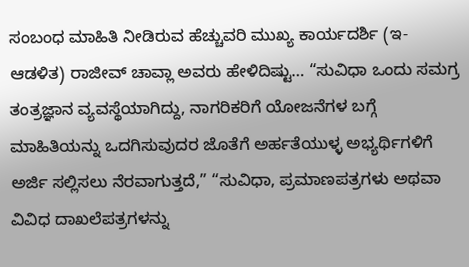ಸಂಬಂಧ ಮಾಹಿತಿ ನೀಡಿರುವ ಹೆಚ್ಚುವರಿ ಮುಖ್ಯ ಕಾರ್ಯದರ್ಶಿ (ಇ-ಆಡಳಿತ) ರಾಜೀವ್ ಚಾವ್ಲಾ ಅವರು ಹೇಳಿದಿಷ್ಟು… “ಸುವಿಧಾ ಒಂದು ಸಮಗ್ರ ತಂತ್ರಜ್ಞಾನ ವ್ಯವಸ್ಥೆಯಾಗಿದ್ದು, ನಾಗರಿಕರಿಗೆ ಯೋಜನೆಗಳ ಬಗ್ಗೆ ಮಾಹಿತಿಯನ್ನು ಒದಗಿಸುವುದರ ಜೊತೆಗೆ ಅರ್ಹತೆಯುಳ್ಳ ಅಭ್ಯರ್ಥಿಗಳಿಗೆ ಅರ್ಜಿ ಸಲ್ಲಿಸಲು ನೆರವಾಗುತ್ತದೆ,” “ಸುವಿಧಾ, ಪ್ರಮಾಣಪತ್ರಗಳು ಅಥವಾ ವಿವಿಧ ದಾಖಲೆಪತ್ರಗಳನ್ನು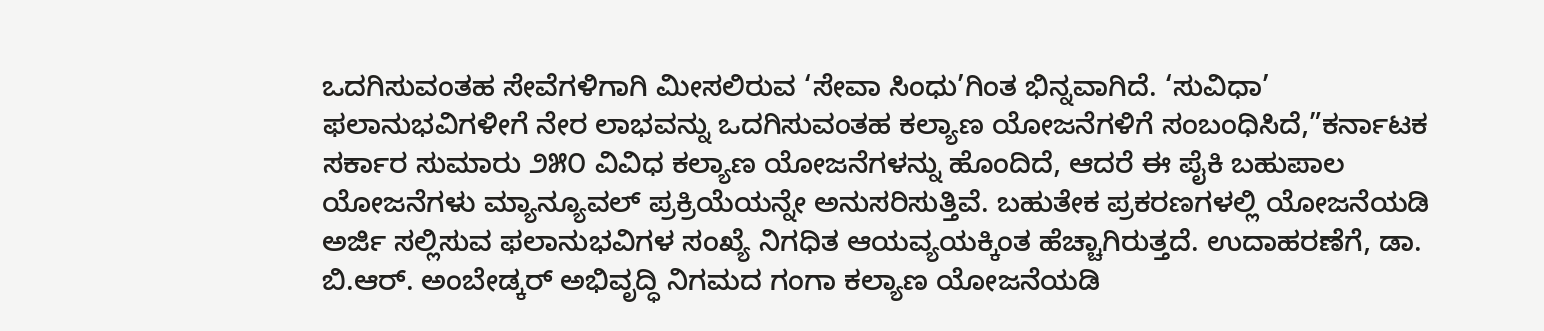ಒದಗಿಸುವಂತಹ ಸೇವೆಗಳಿಗಾಗಿ ಮೀಸಲಿರುವ ‘ಸೇವಾ ಸಿಂಧು’ಗಿಂತ ಭಿನ್ನವಾಗಿದೆ. ‘ಸುವಿಧಾ’ ಫಲಾನುಭವಿಗಳೀಗೆ ನೇರ ಲಾಭವನ್ನು ಒದಗಿಸುವಂತಹ ಕಲ್ಯಾಣ ಯೋಜನೆಗಳಿಗೆ ಸಂಬಂಧಿಸಿದೆ,”ಕರ್ನಾಟಕ ಸರ್ಕಾರ ಸುಮಾರು ೨೫೦ ವಿವಿಧ ಕಲ್ಯಾಣ ಯೋಜನೆಗಳನ್ನು ಹೊಂದಿದೆ, ಆದರೆ ಈ ಪೈಕಿ ಬಹುಪಾಲ ಯೋಜನೆಗಳು ಮ್ಯಾನ್ಯೂವಲ್ ಪ್ರಕ್ರಿಯೆಯನ್ನೇ ಅನುಸರಿಸುತ್ತಿವೆ. ಬಹುತೇಕ ಪ್ರಕರಣಗಳಲ್ಲಿ ಯೋಜನೆಯಡಿ ಅರ್ಜಿ ಸಲ್ಲಿಸುವ ಫಲಾನುಭವಿಗಳ ಸಂಖ್ಯೆ ನಿಗಧಿತ ಆಯವ್ಯಯಕ್ಕಿಂತ ಹೆಚ್ಚಾಗಿರುತ್ತದೆ. ಉದಾಹರಣೆಗೆ, ಡಾ. ಬಿ.ಆರ್. ಅಂಬೇಡ್ಕರ್ ಅಭಿವೃದ್ಧಿ ನಿಗಮದ ಗಂಗಾ ಕಲ್ಯಾಣ ಯೋಜನೆಯಡಿ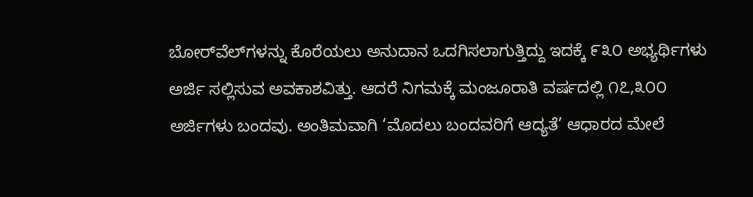ಬೋರ್‌ವೆಲ್‌ಗಳನ್ನು ಕೊರೆಯಲು ಅನುದಾನ ಒದಗಿಸಲಾಗುತ್ತಿದ್ದು ಇದಕ್ಕೆ ೯೩೦ ಅಭ್ಯರ್ಥಿಗಳು ಅರ್ಜಿ ಸಲ್ಲಿಸುವ ಅವಕಾಶವಿತ್ತು. ಆದರೆ ನಿಗಮಕ್ಕೆ ಮಂಜೂರಾತಿ ವರ್ಷದಲ್ಲಿ ೧೭,೩೦೦ ಅರ್ಜಿಗಳು ಬಂದವು. ಅಂತಿಮವಾಗಿ ‘ಮೊದಲು ಬಂದವರಿಗೆ ಆದ್ಯತೆ’ ಆಧಾರದ ಮೇಲೆ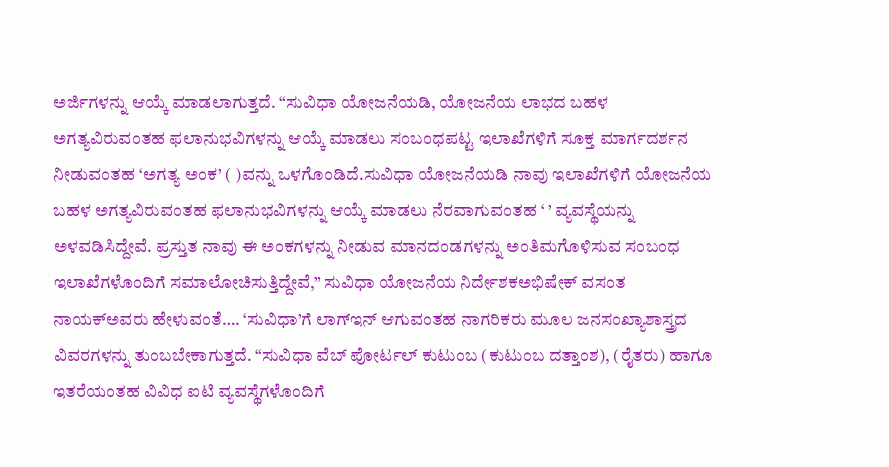ಅರ್ಜಿಗಳನ್ನು ಆಯ್ಕೆ ಮಾಡಲಾಗುತ್ತದೆ. “ಸುವಿಧಾ ಯೋಜನೆಯಡಿ, ಯೋಜನೆಯ ಲಾಭದ ಬಹಳ ಅಗತ್ಯವಿರುವಂತಹ ಫಲಾನುಭವಿಗಳನ್ನು ಆಯ್ಕೆ ಮಾಡಲು ಸಂಬಂಧಪಟ್ಟ ಇಲಾಖೆಗಳಿಗೆ ಸೂಕ್ತ ಮಾರ್ಗದರ್ಶನ ನೀಡುವಂತಹ ‘ಅಗತ್ಯ ಅಂಕ’ ( )ವನ್ನು ಒಳಗೊಂಡಿದೆ.ಸುವಿಧಾ ಯೋಜನೆಯಡಿ ನಾವು ಇಲಾಖೆಗಳಿಗೆ ಯೋಜನೆಯ ಬಹಳ ಅಗತ್ಯವಿರುವಂತಹ ಫಲಾನುಭವಿಗಳನ್ನು ಆಯ್ಕೆ ಮಾಡಲು ನೆರವಾಗುವಂತಹ ‘ ’ ವ್ಯವಸ್ಥೆಯನ್ನು ಅಳವಡಿಸಿದ್ದೇವೆ. ಪ್ರಸ್ತುತ ನಾವು ಈ ಅಂಕಗಳನ್ನು ನೀಡುವ ಮಾನದಂಡಗಳನ್ನು ಅಂತಿಮಗೊಳಿಸುವ ಸಂಬಂಧ ಇಲಾಖೆಗಳೊಂದಿಗೆ ಸಮಾಲೋಚಿಸುತ್ತಿದ್ದೇವೆ,” ಸುವಿಧಾ ಯೋಜನೆಯ ನಿರ್ದೇಶಕಅಭಿಷೇಕ್ ವಸಂತ ನಾಯಕ್ಅವರು ಹೇಳುವಂತೆ…. ‘ಸುವಿಧಾ’ಗೆ ಲಾಗ್‌ಇನ್ ಆಗುವಂತಹ ನಾಗರಿಕರು ಮೂಲ ಜನಸಂಖ್ಯಾಶಾಸ್ತ್ರದ ವಿವರಗಳನ್ನು ತುಂಬಬೇಕಾಗುತ್ತದೆ. “ಸುವಿಧಾ ವೆಬ್ ಪೋರ್ಟಲ್ ಕುಟುಂಬ (ಕುಟುಂಬ ದತ್ತಾಂಶ), (ರೈತರು) ಹಾಗೂ ಇತರೆಯಂತಹ ವಿವಿಧ ಐಟಿ ವ್ಯವಸ್ಥೆಗಳೊಂದಿಗೆ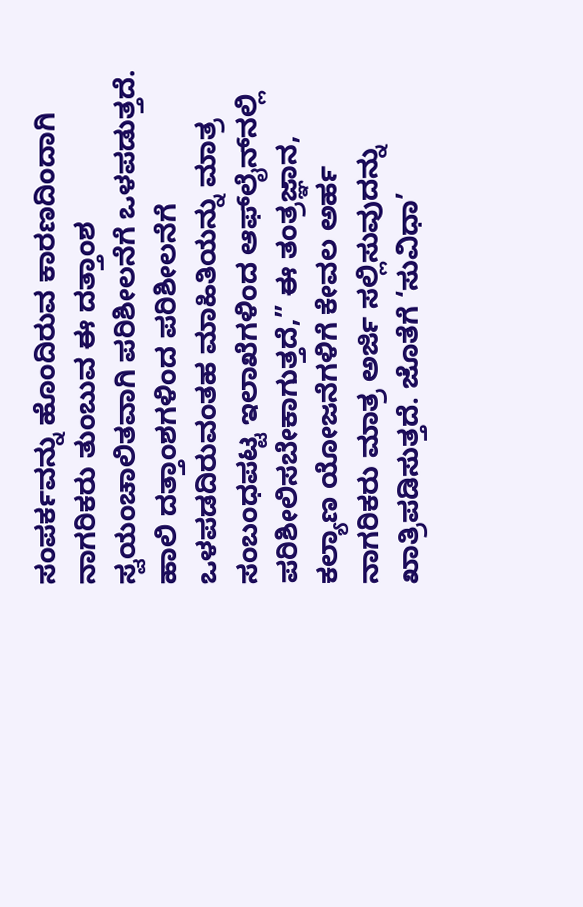ಸಂಪರ್ಕವನ್ನು ಹೊಂದಿರುವ ಕಾರಣದಿಂದಾಗಿ ನಾಗರಿಕರು ತುಂಬುವ ಈ ದತ್ತಾಂಶ ಸ್ವಯಂಚಾಲಿತವಾಗಿ ಪರಿಶೀಲನೆಗೆ ಒಳಪಡುತ್ತದೆ. ಹಾಲಿ ದತ್ತಾಂಶಗಳಿಂದ ಪರಿಶೀಲನೆಗೆ ಒಳಪಡದಿರುವಂತಹ ಮಾಹಿತಿಯನ್ನು ಮಾತ್ರ ಸಂಬಂಧಪಟ್ಟ ಇಲಾಖೆಗಳಿಂದ ಆಫ್‌ಲೈನ್‌ನಲ್ಲಿ ಪರಿಶೀಲಿಸಬೇಕಾಗುತ್ತದೆ,” ಈ ತಂತ್ರಜ್ಞಾನ, ಕಲ್ಯಾಣ ಯೋಜನೆಗಳಿಗೆ ಕೇವಲ ಅರ್ಹ ನಾಗರಿಕರು ಮಾತ್ರ ಅರ್ಜಿ ಸಲ್ಲಿಸುವುದನ್ನು ಖಾತ್ರಿಪಡಿಸುತ್ತದೆ. ಜೊತೆಗೆ ‘ಸುವಿಧಾ’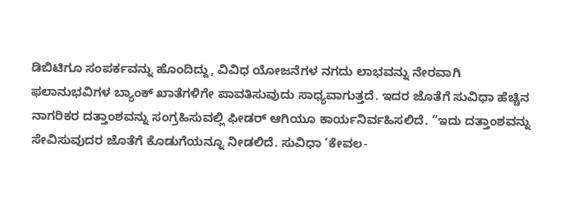ಡಿಬಿಟಿಗೂ ಸಂಪರ್ಕವನ್ನು ಹೊಂದಿದ್ದು, ವಿವಿಧ ಯೋಜನೆಗಳ ನಗದು ಲಾಭವನ್ನು ನೇರವಾಗಿ ಫಲಾನುಭವಿಗಳ ಬ್ಯಾಂಕ್ ಖಾತೆಗಳಿಗೇ ಪಾವತಿಸುವುದು ಸಾಧ್ಯವಾಗುತ್ತದೆ. ಇದರ ಜೊತೆಗೆ ಸುವಿಧಾ ಹೆಚ್ಚಿನ ನಾಗರಿಕರ ದತ್ತಾಂಶವನ್ನು ಸಂಗ್ರಹಿಸುವಲ್ಲಿ ಫೀಡರ್ ಆಗಿಯೂ ಕಾರ್ಯನಿರ್ವಹಿಸಲಿದೆ. “ಇದು ದತ್ತಾಂಶವನ್ನು ಸೇವಿಸುವುದರ ಜೊತೆಗೆ ಕೊಡುಗೆಯನ್ನೂ ನೀಡಲಿದೆ. ಸುವಿಧಾ ‘ಕೇವಲ-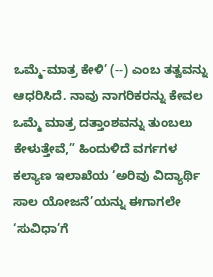ಒಮ್ಮೆ-ಮಾತ್ರ ಕೇಳಿ’ (--) ಎಂಬ ತತ್ವವನ್ನು ಆಧರಿಸಿದೆ. ನಾವು ನಾಗರಿಕರನ್ನು ಕೇವಲ ಒಮ್ಮೆ ಮಾತ್ರ ದತ್ತಾಂಶವನ್ನು ತುಂಬಲು ಕೇಳುತ್ತೇವೆ,” ಹಿಂದುಳಿದೆ ವರ್ಗಗಳ ಕಲ್ಯಾಣ ಇಲಾಖೆಯ ‘ಅರಿವು ವಿದ್ಯಾರ್ಥಿ ಸಾಲ ಯೋಜನೆ’ಯನ್ನು ಈಗಾಗಲೇ ‘ಸುವಿಧಾ’ಗೆ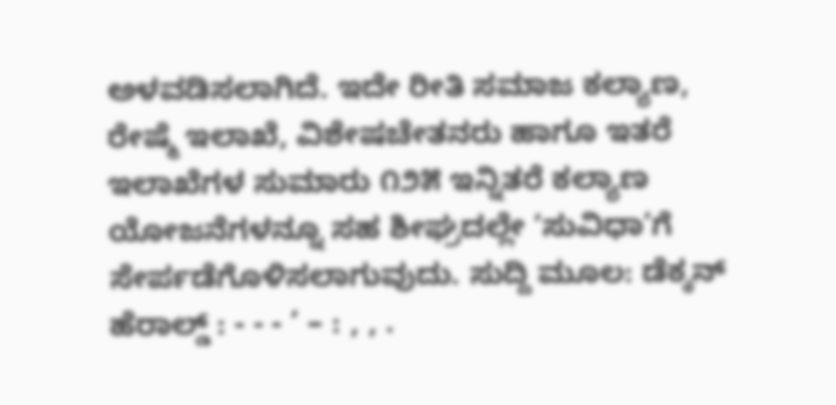ಅಳವಡಿಸಲಾಗಿದೆ. ಇದೇ ರೀತಿ ಸಮಾಜ ಕಲ್ಯಾಣ, ರೇಷ್ಮೆ ಇಲಾಖೆ, ವಿಶೇಷಚೇತನರು ಹಾಗೂ ಇತರೆ ಇಲಾಖೆಗಳ ಸುಮಾರು ೧೨೫ ಇನ್ನಿತರೆ ಕಲ್ಯಾಣ ಯೋಜನೆಗಳನ್ನೂ ಸಹ ಶೀಘ್ರದಲ್ಲೇ ‘ಸುವಿಧಾ’ಗೆ ಸೇರ್ಪಡೆಗೊಳಿಸಲಾಗುವುದು. ಸುದ್ದಿ ಮೂಲ: ಡೆಕ್ಕನ್ ಹೆರಾಲ್ಡ್ : - - - ’ – : , , .